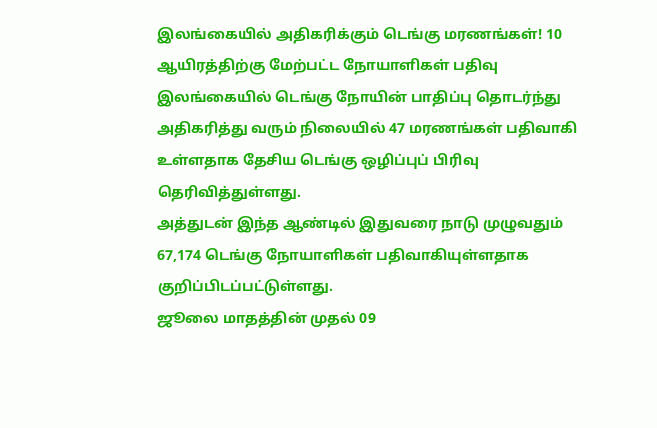இலங்கையில் அதிகரிக்கும் டெங்கு மரணங்கள்! 10 ஆயிரத்திற்கு மேற்பட்ட நோயாளிகள் பதிவு
இலங்கையில் டெங்கு நோயின் பாதிப்பு தொடர்ந்து அதிகரித்து வரும் நிலையில் 47 மரணங்கள் பதிவாகி உள்ளதாக தேசிய டெங்கு ஒழிப்புப் பிரிவு தெரிவித்துள்ளது.
அத்துடன் இந்த ஆண்டில் இதுவரை நாடு முழுவதும் 67,174 டெங்கு நோயாளிகள் பதிவாகியுள்ளதாக குறிப்பிடப்பட்டுள்ளது.
ஜூலை மாதத்தின் முதல் 09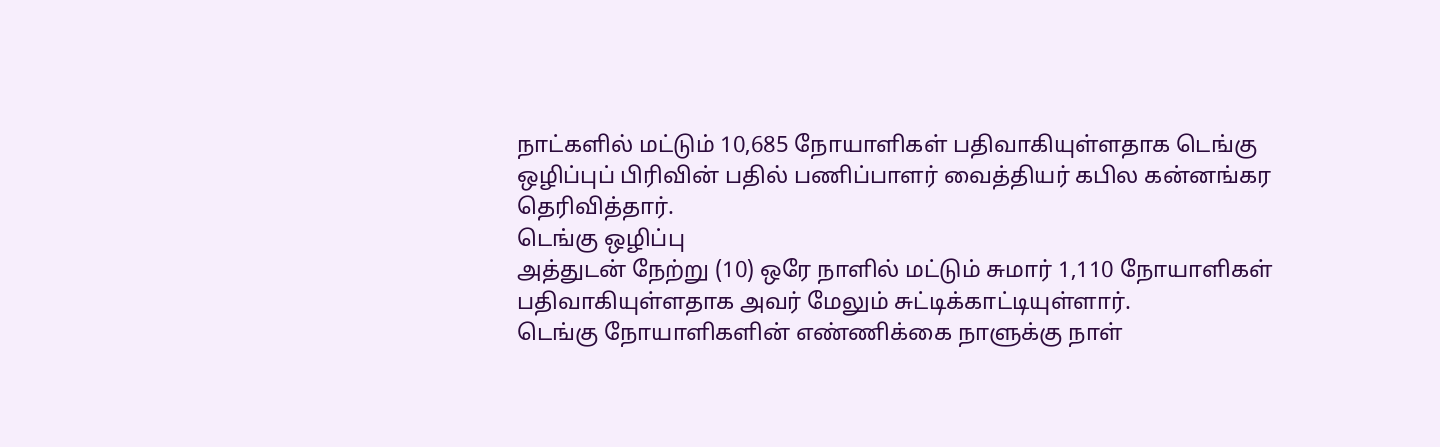நாட்களில் மட்டும் 10,685 நோயாளிகள் பதிவாகியுள்ளதாக டெங்கு ஒழிப்புப் பிரிவின் பதில் பணிப்பாளர் வைத்தியர் கபில கன்னங்கர தெரிவித்தார்.
டெங்கு ஒழிப்பு
அத்துடன் நேற்று (10) ஒரே நாளில் மட்டும் சுமார் 1,110 நோயாளிகள் பதிவாகியுள்ளதாக அவர் மேலும் சுட்டிக்காட்டியுள்ளார்.
டெங்கு நோயாளிகளின் எண்ணிக்கை நாளுக்கு நாள்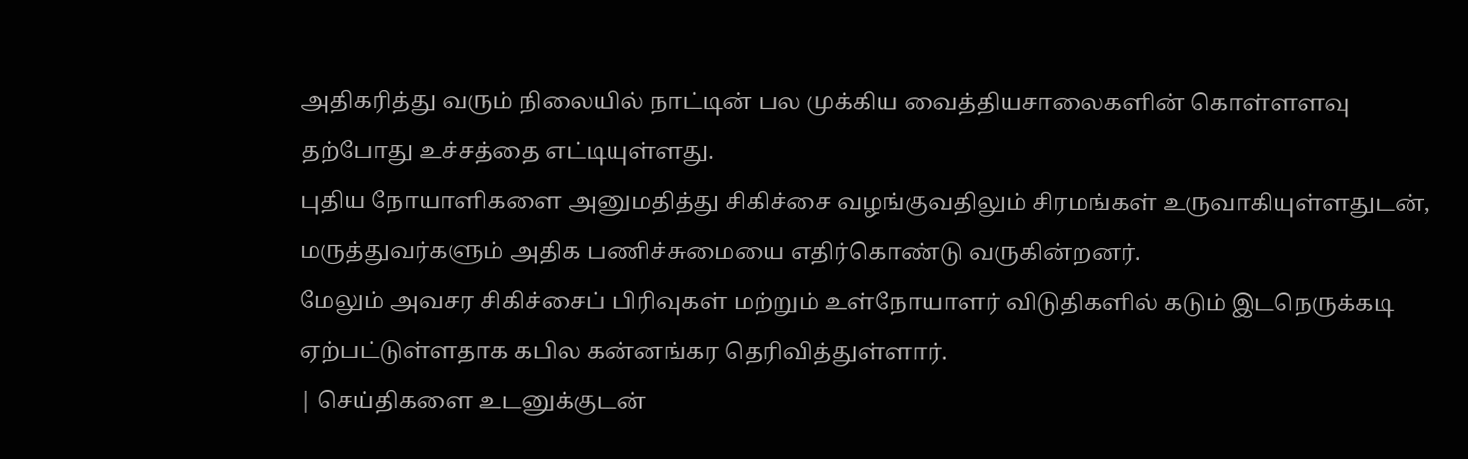அதிகரித்து வரும் நிலையில் நாட்டின் பல முக்கிய வைத்தியசாலைகளின் கொள்ளளவு தற்போது உச்சத்தை எட்டியுள்ளது.
புதிய நோயாளிகளை அனுமதித்து சிகிச்சை வழங்குவதிலும் சிரமங்கள் உருவாகியுள்ளதுடன், மருத்துவர்களும் அதிக பணிச்சுமையை எதிர்கொண்டு வருகின்றனர்.
மேலும் அவசர சிகிச்சைப் பிரிவுகள் மற்றும் உள்நோயாளர் விடுதிகளில் கடும் இடநெருக்கடி ஏற்பட்டுள்ளதாக கபில கன்னங்கர தெரிவித்துள்ளார்.
| செய்திகளை உடனுக்குடன்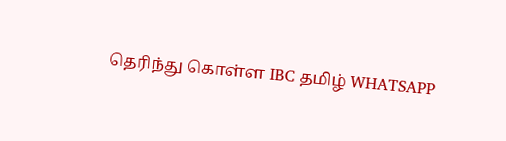தெரிந்து கொள்ள IBC தமிழ் WHATSAPP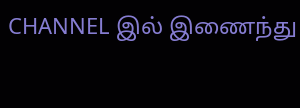CHANNEL இல் இணைந்து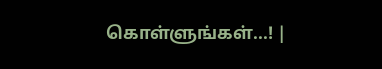கொள்ளுங்கள்...! |